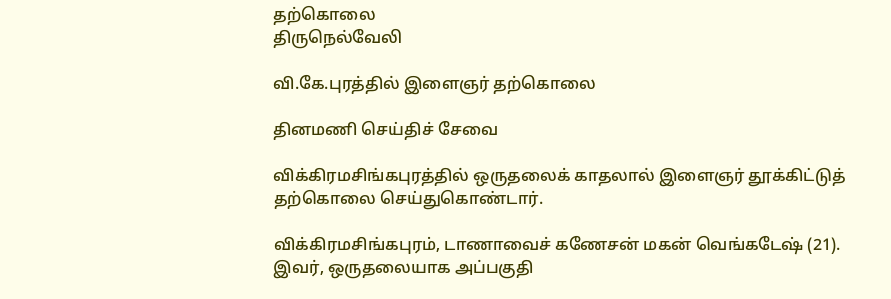தற்கொலை
திருநெல்வேலி

வி.கே.புரத்தில் இளைஞர் தற்கொலை

தினமணி செய்திச் சேவை

விக்கிரமசிங்கபுரத்தில் ஒருதலைக் காதலால் இளைஞர் தூக்கிட்டுத் தற்கொலை செய்துகொண்டார்.

விக்கிரமசிங்கபுரம், டாணாவைச் கணேசன் மகன் வெங்கடேஷ் (21). இவர், ஒருதலையாக அப்பகுதி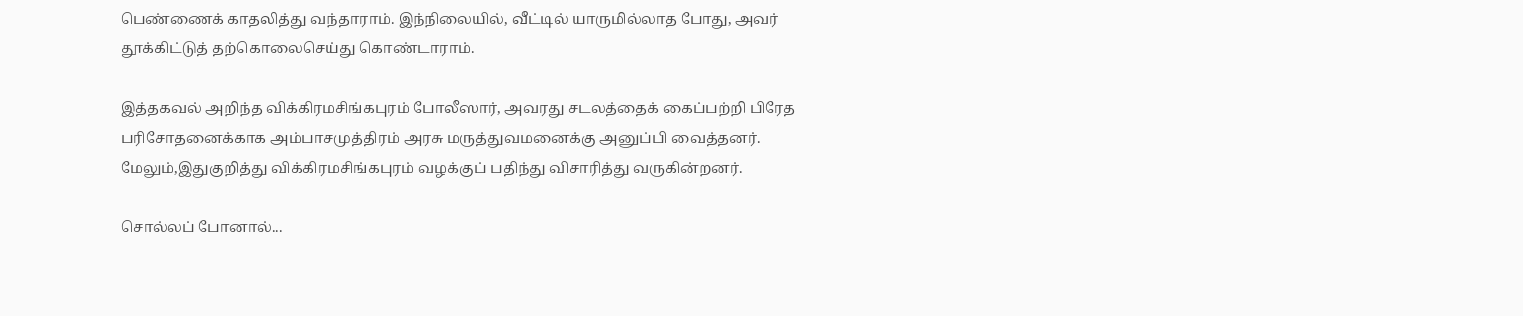பெண்ணைக் காதலித்து வந்தாராம். இந்நிலையில், வீட்டில் யாருமில்லாத போது, அவர் தூக்கிட்டுத் தற்கொலைசெய்து கொண்டாராம்.

இத்தகவல் அறிந்த விக்கிரமசிங்கபுரம் போலீஸார், அவரது சடலத்தைக் கைப்பற்றி பிரேத பரிசோதனைக்காக அம்பாசமுத்திரம் அரசு மருத்துவமனைக்கு அனுப்பி வைத்தனர். மேலும்,இதுகுறித்து விக்கிரமசிங்கபுரம் வழக்குப் பதிந்து விசாரித்து வருகின்றனர்.

சொல்லப் போனால்...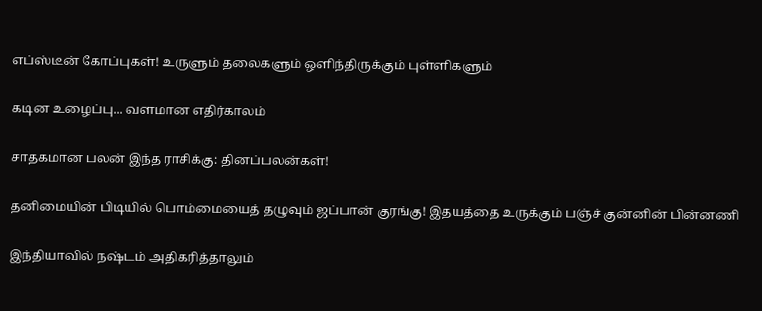எப்ஸ்டீன் கோப்புகள்! உருளும் தலைகளும் ஒளிந்திருக்கும் புள்ளிகளும்

கடின உழைப்பு... வளமான எதிர்காலம்

சாதகமான பலன் இந்த ராசிக்கு: தினப்பலன்கள்!

தனிமையின் பிடியில் பொம்மையைத் தழுவும் ஜப்பான் குரங்கு! இதயத்தை உருக்கும் பஞ்ச் குன்னின் பின்னணி

இந்தியாவில் நஷ்டம் அதிகரித்தாலும்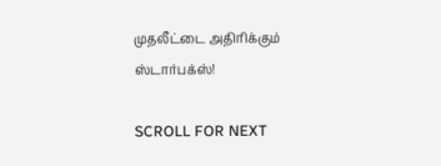முதலீட்டை அதிரிக்கும் ஸ்டார்பக்ஸ்!

SCROLL FOR NEXT